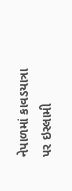નેપાળમાં કાવડયાત્રા પર ઇસ્લામી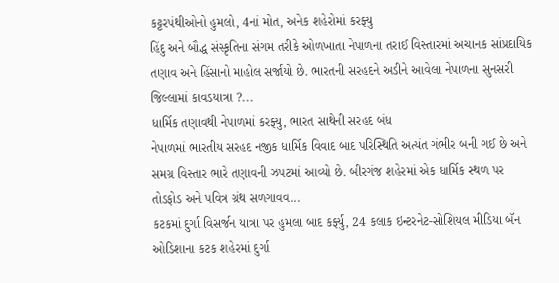કટ્ટરપંથીઓનો હુમલો, 4નાં મોત, અનેક શહેરોમાં કરફ્યુ
હિંદુ અને બૌદ્ધ સંસ્કૃતિના સંગમ તરીકે ઓળખાતા નેપાળના તરાઈ વિસ્તારમાં અચાનક સાંપ્રદાયિક તણાવ અને હિંસાનો માહોલ સર્જાયો છે. ભારતની સરહદને અડીને આવેલા નેપાળના સુનસરી જિલ્લામાં કાવડયાત્રા ?...
ધાર્મિક તણાવથી નેપાળમાં કરફ્યુ, ભારત સાથેની સરહદ બંધ
નેપાળમાં ભારતીય સરહદ નજીક ધાર્મિક વિવાદ બાદ પરિસ્થિતિ અત્યંત ગંભીર બની ગઈ છે અને સમગ્ર વિસ્તાર ભારે તણાવની ઝપટમાં આવ્યો છે. બીરગંજ શહેરમાં એક ધાર્મિક સ્થળ પર તોડફોડ અને પવિત્ર ગ્રંથ સળગાવવ...
કટકમાં દુર્ગા વિસર્જન યાત્રા પર હુમલા બાદ કર્ફ્યુ, 24 કલાક ઇન્ટરનેટ-સોશિયલ મીડિયા બૅન
ઓડિશાના કટક શહેરમાં દુર્ગા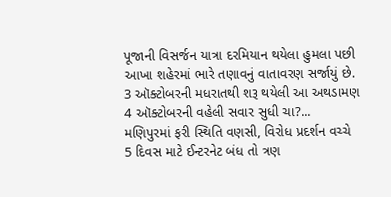પૂજાની વિસર્જન યાત્રા દરમિયાન થયેલા હુમલા પછી આખા શહેરમાં ભારે તણાવનું વાતાવરણ સર્જાયું છે. 3 ઑક્ટોબરની મધરાતથી શરૂ થયેલી આ અથડામણ 4 ઑક્ટોબરની વહેલી સવાર સુધી ચા?...
મણિપુરમાં ફરી સ્થિતિ વણસી, વિરોધ પ્રદર્શન વચ્ચે 5 દિવસ માટે ઈન્ટરનેટ બંધ તો ત્રણ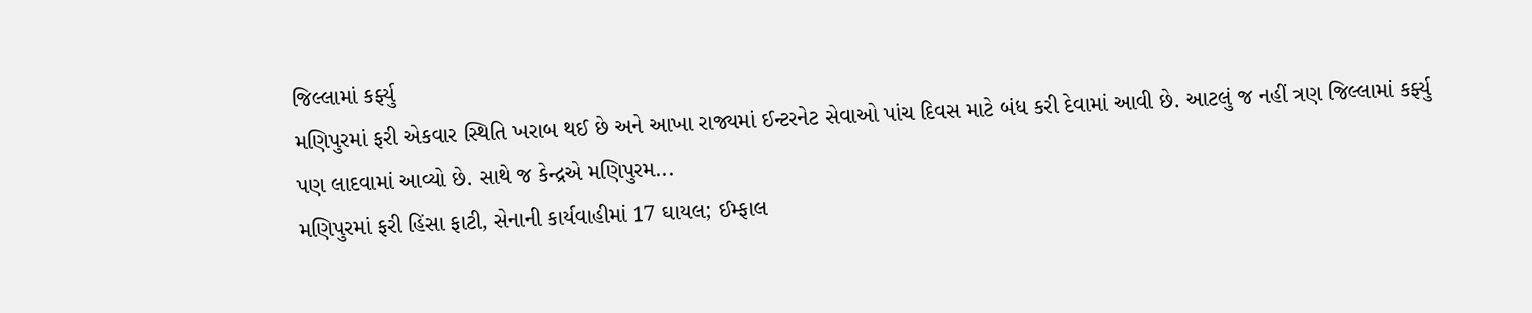જિલ્લામાં કર્ફ્યુ
મણિપુરમાં ફરી એકવાર સ્થિતિ ખરાબ થઈ છે અને આખા રાજ્યમાં ઈન્ટરનેટ સેવાઓ પાંચ દિવસ માટે બંધ કરી દેવામાં આવી છે. આટલું જ નહીં ત્રણ જિલ્લામાં કર્ફ્યુ પણ લાદવામાં આવ્યો છે. સાથે જ કેન્દ્રએ મણિપુરમ...
મણિપુરમાં ફરી હિંસા ફાટી, સેનાની કાર્યવાહીમાં 17 ઘાયલ; ઈમ્ફાલ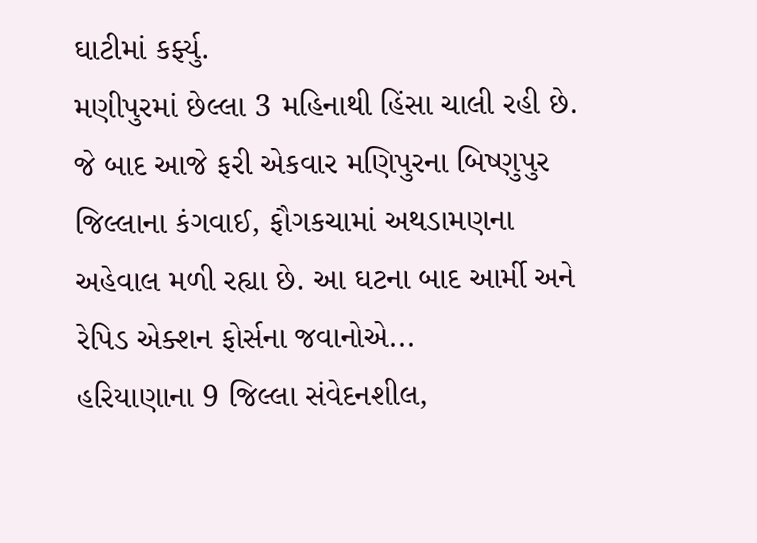ઘાટીમાં કર્ફ્યુ.
મણીપુરમાં છેલ્લા 3 મહિનાથી હિંસા ચાલી રહી છે. જે બાદ આજે ફરી એકવાર મણિપુરના બિષ્ણુપુર જિલ્લાના કંગવાઈ, ફૌગકચામાં અથડામણના અહેવાલ મળી રહ્યા છે. આ ઘટના બાદ આર્મી અને રેપિડ એક્શન ફોર્સના જવાનોએ...
હરિયાણાના 9 જિલ્લા સંવેદનશીલ,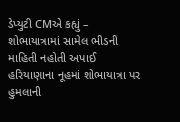ડેપ્યુટી CMએ કહ્યું – શોભાયાત્રામાં સામેલ ભીડની માહિતી નહોતી અપાઈ
હરિયાણાના નૂહમાં શોભાયાત્રા પર હુમલાની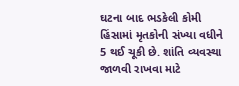ઘટના બાદ ભડકેલી કોમી હિંસામાં મૃતકોની સંખ્યા વધીને 5 થઈ ચૂકી છે. શાંતિ વ્યવસ્થા જાળવી રાખવા માટે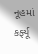નૂહમાં કર્ફ્યૂ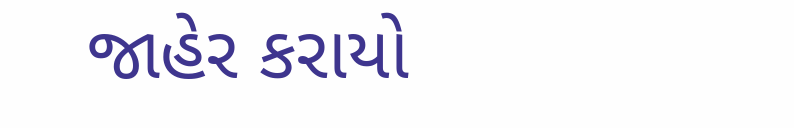જાહેર કરાયો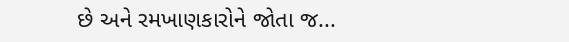છે અને રમખાણકારોને જોતા જ...